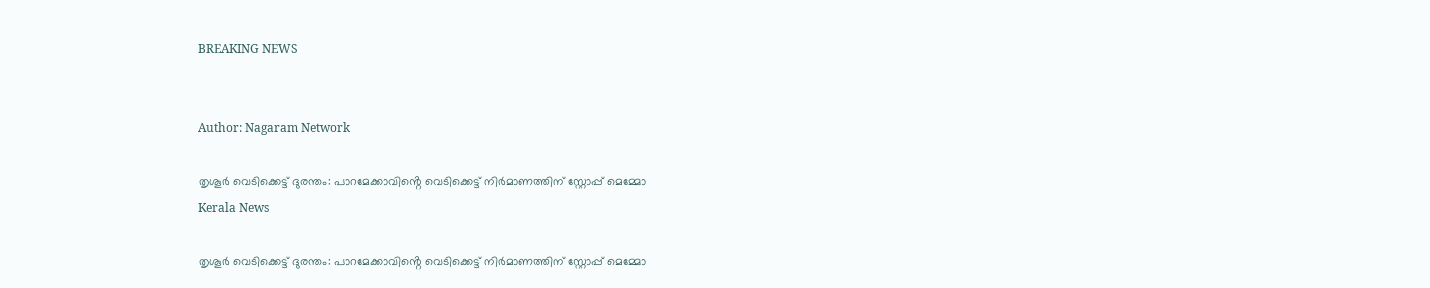BREAKING NEWS


Author: Nagaram Network

തൃശൂര്‍ വെടിക്കെട്ട് ദുരന്തം: പാറമേക്കാവിൻ്റെ വെടിക്കെട്ട് നിർമാണത്തിന് സ്റ്റോപ്പ് മെമ്മോ
Kerala News

തൃശൂര്‍ വെടിക്കെട്ട് ദുരന്തം: പാറമേക്കാവിൻ്റെ വെടിക്കെട്ട് നിർമാണത്തിന് സ്റ്റോപ്പ് മെമ്മോ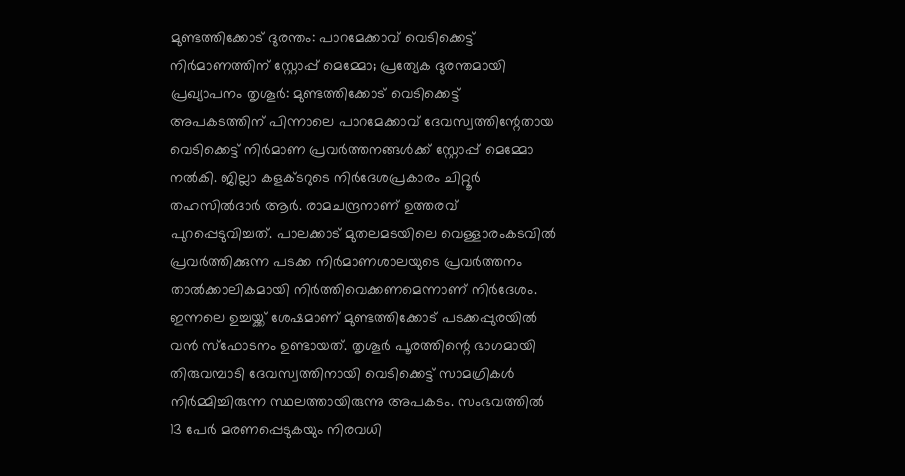മുണ്ടത്തിക്കോട് ദുരന്തം: പാറമേക്കാവ് വെടിക്കെട്ട് നിർമാണത്തിന് സ്റ്റോപ്പ് മെമ്മോ; പ്രത്യേക ദുരന്തമായി പ്രഖ്യാപനം തൃശൂർ: മുണ്ടത്തിക്കോട് വെടിക്കെട്ട് അപകടത്തിന് പിന്നാലെ പാറമേക്കാവ് ദേവസ്വത്തിന്റേതായ വെടിക്കെട്ട് നിർമാണ പ്രവർത്തനങ്ങൾക്ക് സ്റ്റോപ്പ് മെമ്മോ നൽകി. ജില്ലാ കളക്ടറുടെ നിർദേശപ്രകാരം ചിറ്റൂർ തഹസിൽദാർ ആർ. രാമചന്ദ്രനാണ് ഉത്തരവ് പുറപ്പെടുവിച്ചത്. പാലക്കാട് മുതലമടയിലെ വെള്ളാരംകടവിൽ പ്രവർത്തിക്കുന്ന പടക്ക നിർമാണശാലയുടെ പ്രവർത്തനം താൽക്കാലികമായി നിർത്തിവെക്കണമെന്നാണ് നിർദേശം. ഇന്നലെ ഉച്ചയ്ക്ക് ശേഷമാണ് മുണ്ടത്തിക്കോട് പടക്കപ്പുരയിൽ വൻ സ്ഫോടനം ഉണ്ടായത്. തൃശൂർ പൂരത്തിന്റെ ഭാഗമായി തിരുവമ്പാടി ദേവസ്വത്തിനായി വെടിക്കെട്ട് സാമഗ്രികൾ നിർമ്മിച്ചിരുന്ന സ്ഥലത്തായിരുന്നു അപകടം. സംഭവത്തിൽ 13 പേർ മരണപ്പെടുകയും നിരവധി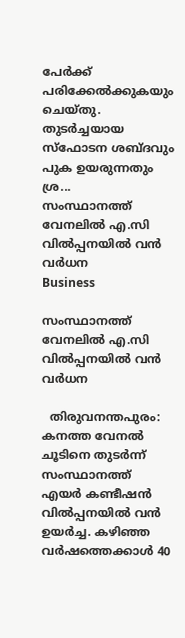പേർക്ക് പരിക്കേൽക്കുകയും ചെയ്തു. തുടർച്ചയായ സ്ഫോടന ശബ്ദവും പുക ഉയരുന്നതും ശ്ര...
സംസ്ഥാനത്ത് വേനലിൽ എ.സി വിൽപ്പനയിൽ വൻ വർധന
Business

സംസ്ഥാനത്ത് വേനലിൽ എ.സി വിൽപ്പനയിൽ വൻ വർധന

  തിരുവനന്തപുരം: കനത്ത വേനൽ ചൂടിനെ തുടർന്ന് സംസ്ഥാനത്ത് എയർ കണ്ടീഷൻ വിൽപ്പനയിൽ വൻ ഉയർച്ച. കഴിഞ്ഞ വർഷത്തെക്കാൾ 40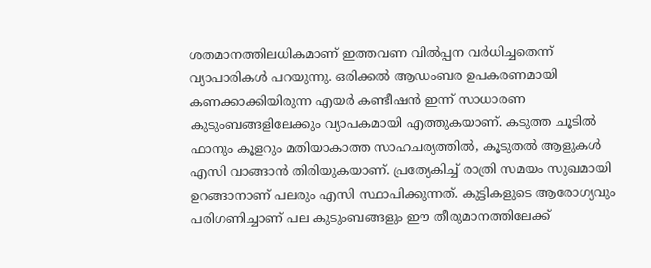ശതമാനത്തിലധികമാണ് ഇത്തവണ വിൽപ്പന വർധിച്ചതെന്ന് വ്യാപാരികൾ പറയുന്നു. ഒരിക്കൽ ആഡംബര ഉപകരണമായി കണക്കാക്കിയിരുന്ന എയർ കണ്ടീഷൻ ഇന്ന് സാധാരണ കുടുംബങ്ങളിലേക്കും വ്യാപകമായി എത്തുകയാണ്. കടുത്ത ചൂടിൽ ഫാനും കൂളറും മതിയാകാത്ത സാഹചര്യത്തിൽ, കൂടുതൽ ആളുകൾ എസി വാങ്ങാൻ തിരിയുകയാണ്. പ്രത്യേകിച്ച് രാത്രി സമയം സുഖമായി ഉറങ്ങാനാണ് പലരും എസി സ്ഥാപിക്കുന്നത്. കുട്ടികളുടെ ആരോഗ്യവും പരിഗണിച്ചാണ് പല കുടുംബങ്ങളും ഈ തീരുമാനത്തിലേക്ക്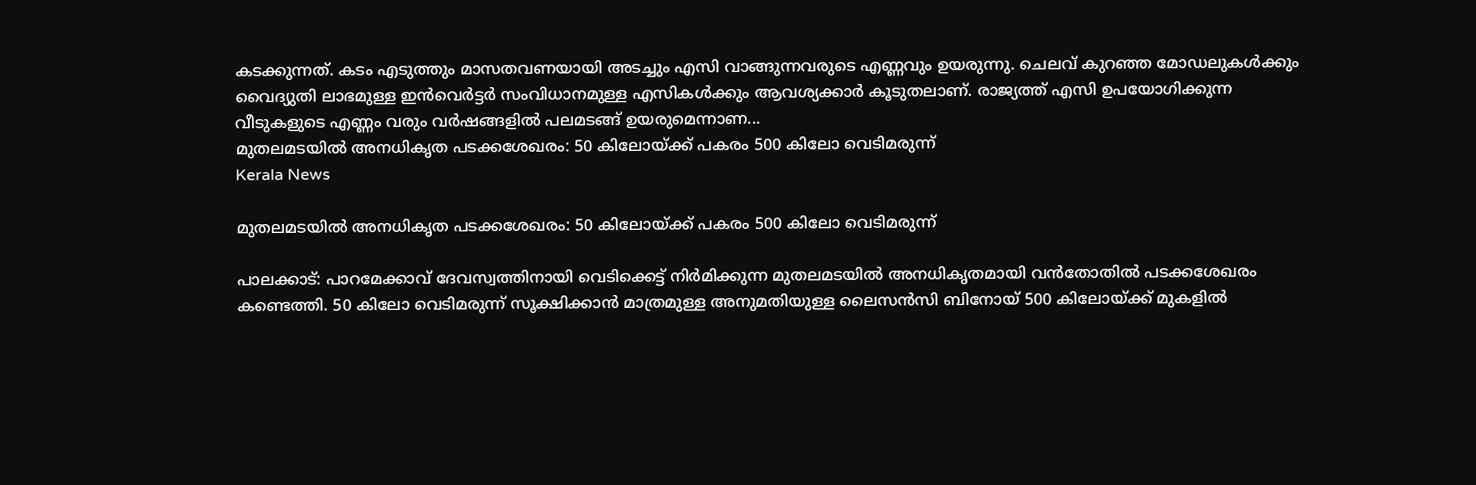കടക്കുന്നത്. കടം എടുത്തും മാസതവണയായി അടച്ചും എസി വാങ്ങുന്നവരുടെ എണ്ണവും ഉയരുന്നു. ചെലവ് കുറഞ്ഞ മോഡലുകൾക്കും വൈദ്യുതി ലാഭമുള്ള ഇൻവെർട്ടർ സംവിധാനമുള്ള എസികൾക്കും ആവശ്യക്കാർ കൂടുതലാണ്. രാജ്യത്ത് എസി ഉപയോഗിക്കുന്ന വീടുകളുടെ എണ്ണം വരും വർഷങ്ങളിൽ പലമടങ്ങ് ഉയരുമെന്നാണ...
മുതലമടയിൽ അനധികൃത പടക്കശേഖരം: 50 കിലോയ്ക്ക് പകരം 500 കിലോ വെടിമരുന്ന്
Kerala News

മുതലമടയിൽ അനധികൃത പടക്കശേഖരം: 50 കിലോയ്ക്ക് പകരം 500 കിലോ വെടിമരുന്ന്

പാലക്കാട്: പാറമേക്കാവ് ദേവസ്വത്തിനായി വെടിക്കെട്ട് നിർമിക്കുന്ന മുതലമടയിൽ അനധികൃതമായി വൻതോതിൽ പടക്കശേഖരം കണ്ടെത്തി. 50 കിലോ വെടിമരുന്ന് സൂക്ഷിക്കാൻ മാത്രമുള്ള അനുമതിയുള്ള ലൈസൻസി ബിനോയ് 500 കിലോയ്ക്ക് മുകളിൽ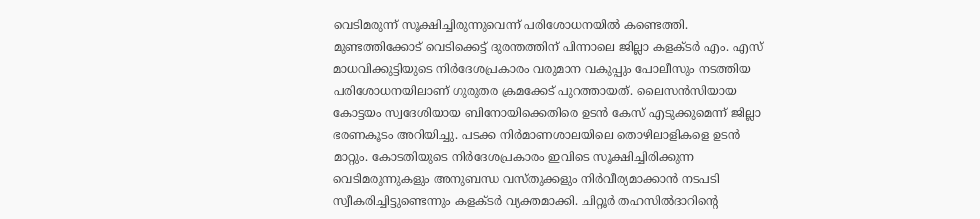വെടിമരുന്ന് സൂക്ഷിച്ചിരുന്നുവെന്ന് പരിശോധനയിൽ കണ്ടെത്തി. മുണ്ടത്തിക്കോട് വെടിക്കെട്ട് ദുരന്തത്തിന് പിന്നാലെ ജില്ലാ കളക്ടർ എം. എസ് മാധവിക്കുട്ടിയുടെ നിർദേശപ്രകാരം വരുമാന വകുപ്പും പോലീസും നടത്തിയ പരിശോധനയിലാണ് ഗുരുതര ക്രമക്കേട് പുറത്തായത്. ലൈസൻസിയായ കോട്ടയം സ്വദേശിയായ ബിനോയിക്കെതിരെ ഉടൻ കേസ് എടുക്കുമെന്ന് ജില്ലാ ഭരണകൂടം അറിയിച്ചു. പടക്ക നിർമാണശാലയിലെ തൊഴിലാളികളെ ഉടൻ മാറ്റും. കോടതിയുടെ നിർദേശപ്രകാരം ഇവിടെ സൂക്ഷിച്ചിരിക്കുന്ന വെടിമരുന്നുകളും അനുബന്ധ വസ്തുക്കളും നിർവീര്യമാക്കാൻ നടപടി സ്വീകരിച്ചിട്ടുണ്ടെന്നും കളക്ടർ വ്യക്തമാക്കി. ചിറ്റൂർ തഹസിൽദാറിന്റെ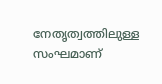നേതൃത്വത്തിലുള്ള സംഘമാണ്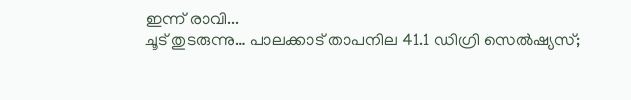ഇന്ന് രാവി...
ചൂട് തുടരുന്നു… പാലക്കാട് താപനില 41.1 ഡിഗ്രി സെൽഷ്യസ്;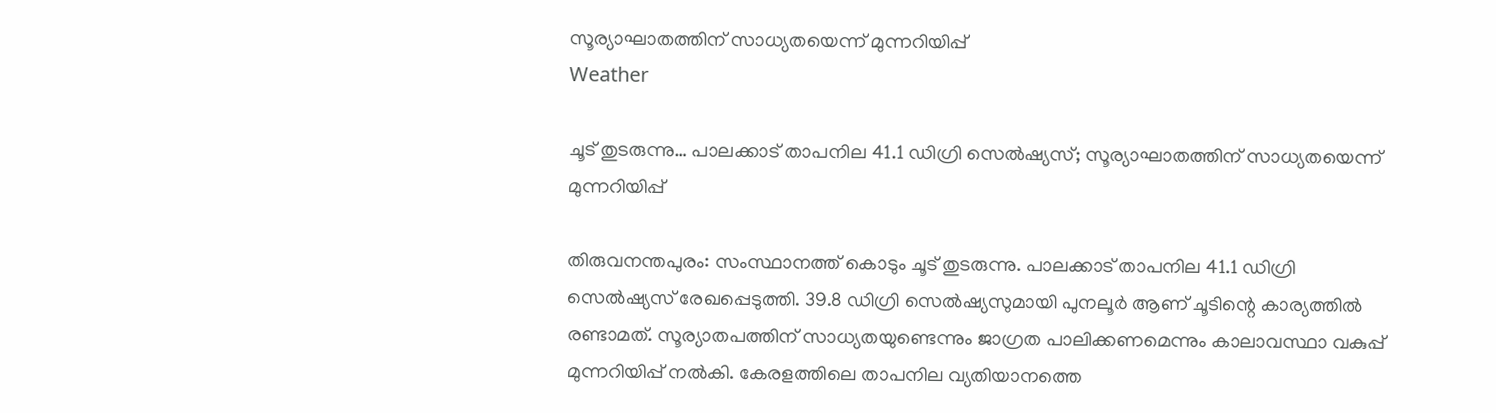സൂര്യാഘാതത്തിന് സാധ്യതയെന്ന് മുന്നറിയിപ്പ്
Weather

ചൂട് തുടരുന്നു… പാലക്കാട് താപനില 41.1 ഡിഗ്രി സെൽഷ്യസ്; സൂര്യാഘാതത്തിന് സാധ്യതയെന്ന് മുന്നറിയിപ്പ്

തിരുവനന്തപുരം: സംസ്ഥാനത്ത് കൊടും ചൂട് തുടരുന്നു. പാലക്കാട് താപനില 41.1 ഡിഗ്രി സെൽഷ്യസ് രേഖപ്പെടുത്തി. 39.8 ഡിഗ്രി സെൽഷ്യസുമായി പുനലൂർ ആണ് ചൂടിന്റെ കാര്യത്തിൽ രണ്ടാമത്. സൂര്യാതപത്തിന് സാധ്യതയുണ്ടെന്നും ജാഗ്രത പാലിക്കണമെന്നും കാലാവസ്ഥാ വകുപ്പ് മുന്നറിയിപ്പ് നൽകി. കേരളത്തിലെ താപനില വ്യതിയാനത്തെ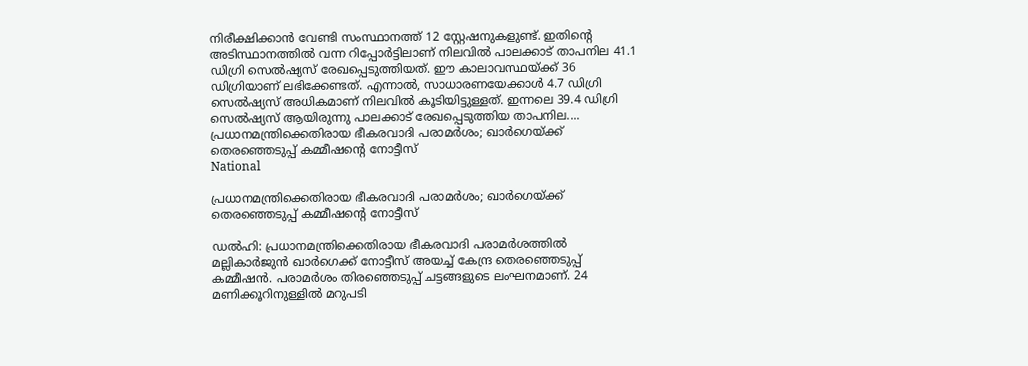നിരീക്ഷിക്കാൻ വേണ്ടി സംസ്ഥാനത്ത് 12 സ്റ്റേഷനുകളുണ്ട്. ഇതിൻ്റെ അടിസ്ഥാനത്തിൽ വന്ന റിപ്പോർട്ടിലാണ് നിലവിൽ പാലക്കാട് താപനില 41.1 ഡിഗ്രി സെൽഷ്യസ് രേഖപ്പെടുത്തിയത്. ഈ കാലാവസ്ഥയ്ക്ക് 36 ഡിഗ്രിയാണ് ലഭിക്കേണ്ടത്. എന്നാൽ, സാധാരണയേക്കാൾ 4.7 ഡിഗ്രി സെൽഷ്യസ് അധികമാണ് നിലവിൽ കൂടിയിട്ടുള്ളത്. ഇന്നലെ 39.4 ഡിഗ്രി സെൽഷ്യസ് ആയിരുന്നു പാലക്കാട് രേഖപ്പെടുത്തിയ താപനില....
പ്രധാനമന്ത്രിക്കെതിരായ ഭീകരവാദി പരാമർശം; ഖാർഗെയ്ക്ക് തെരഞ്ഞെടുപ്പ് കമ്മീഷൻ്റെ നോട്ടീസ്
National

പ്രധാനമന്ത്രിക്കെതിരായ ഭീകരവാദി പരാമർശം; ഖാർഗെയ്ക്ക് തെരഞ്ഞെടുപ്പ് കമ്മീഷൻ്റെ നോട്ടീസ്

ഡൽഹി: പ്രധാനമന്ത്രിക്കെതിരായ ഭീകരവാദി പരാമർശത്തിൽ മല്ലികാർജുൻ ഖാർഗെക്ക് നോട്ടീസ് അയച്ച് കേന്ദ്ര തെരഞ്ഞെടുപ്പ് കമ്മീഷൻ. പരാമർശം തിരഞ്ഞെടുപ്പ് ചട്ടങ്ങളുടെ ലംഘനമാണ്. 24 മണിക്കൂറിനുള്ളിൽ മറുപടി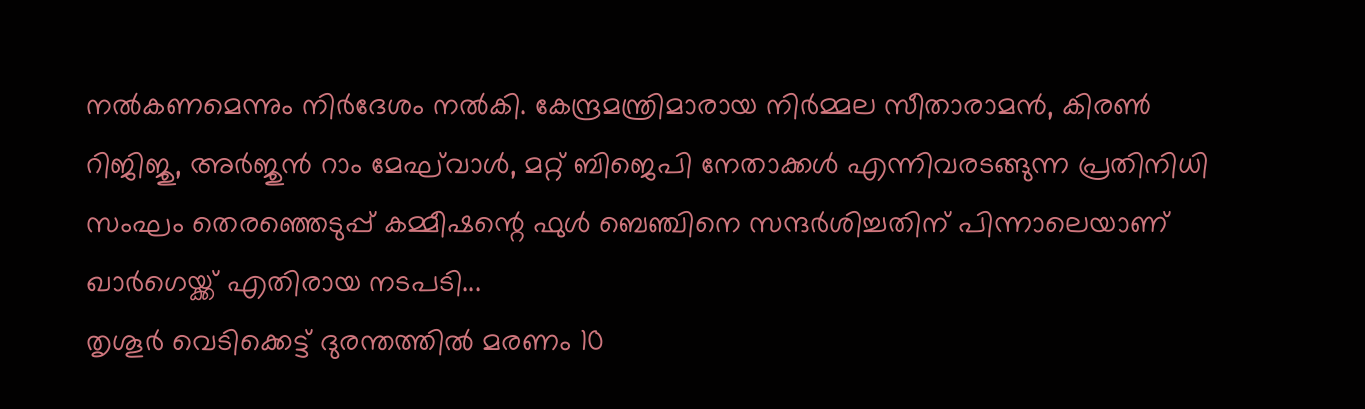നൽകണമെന്നും നിർദേശം നൽകി. കേന്ദ്രമന്ത്രിമാരായ നിർമ്മല സീതാരാമൻ, കിരൺ റിജിജു, അർജുൻ റാം മേഘ്‌വാൾ, മറ്റ് ബിജെപി നേതാക്കൾ എന്നിവരടങ്ങുന്ന പ്രതിനിധി സംഘം തെരഞ്ഞെടുപ്പ് കമ്മീഷന്റെ ഫുൾ ബെഞ്ചിനെ സന്ദർശിച്ചതിന് പിന്നാലെയാണ് ഖാർഗെയ്ക്ക് എതിരായ നടപടി...
തൃശൂര്‍ വെടിക്കെട്ട് ദുരന്തത്തിൽ മരണം 10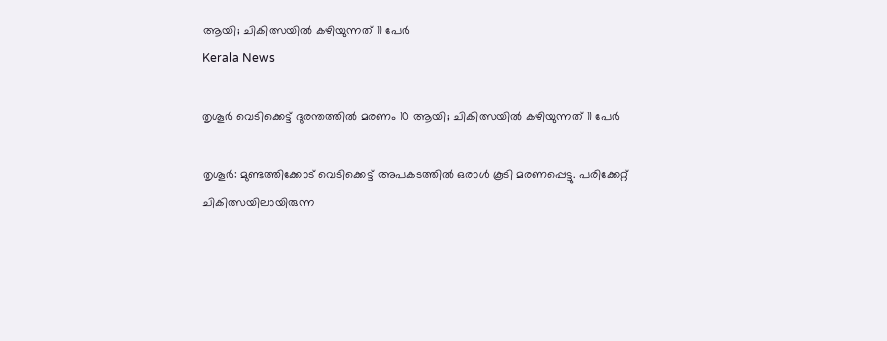ആയി; ചികിത്സയിൽ കഴിയുന്നത് 11 പേർ
Kerala News

തൃശൂര്‍ വെടിക്കെട്ട് ദുരന്തത്തിൽ മരണം 10 ആയി; ചികിത്സയിൽ കഴിയുന്നത് 11 പേർ

തൃശൂർ: മുണ്ടത്തിക്കോട് വെടിക്കെട്ട് അപകടത്തിൽ ഒരാൾ കൂടി മരണപ്പെട്ടു. പരിക്കേറ്റ് ചികിത്സയിലായിരുന്ന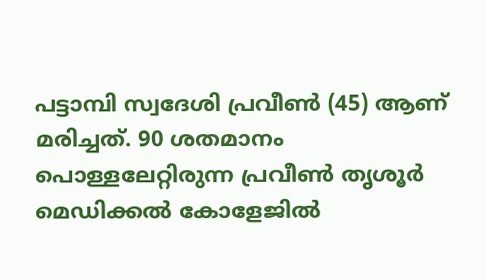പട്ടാമ്പി സ്വദേശി പ്രവീൺ (45) ആണ് മരിച്ചത്. 90 ശതമാനം പൊള്ളലേറ്റിരുന്ന പ്രവീൺ തൃശൂർ മെഡിക്കൽ കോളേജിൽ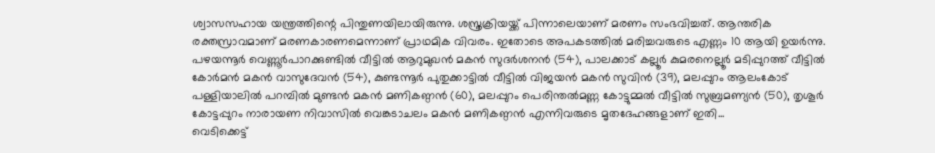ശ്വാസസഹായ യന്ത്രത്തിന്റെ പിന്തുണയിലായിരുന്നു. ശസ്ത്രക്രിയയ്ക്ക് പിന്നാലെയാണ് മരണം സംഭവിച്ചത്. ആന്തരിക രക്തസ്രാവമാണ് മരണകാരണമെന്നാണ് പ്രാഥമിക വിവരം. ഇതോടെ അപകടത്തിൽ മരിച്ചവരുടെ എണ്ണം 10 ആയി ഉയർന്നു. പഴയന്നൂർ വെണ്ണൂർപാറക്കുണ്ടിൽ വീട്ടിൽ ആറുമുഖൻ മകൻ സുദർശനൻ (54), പാലക്കാട് കല്ലൂർ കുമരനെല്ലൂർ മടിപ്പുറത്ത് വീട്ടിൽ കോർമൻ മകൻ വാസുദേവൻ (54), കുണ്ടന്നൂർ പുതുക്കാട്ടിൽ വീട്ടിൽ വിജയൻ മകൻ സുവിൻ (39), മലപ്പുറം ആലംകോട് പള്ളിയാലിൽ പറമ്പിൽ മുണ്ടൻ മകൻ മണികണ്ഠൻ (60), മലപ്പുറം പെരിന്തൽമണ്ണ കോട്ടുമ്മൽ വീട്ടിൽ സുബ്രമണ്യൻ (50), തൃശൂർ കോട്ടപ്പുറം നാരായണ നിവാസിൽ വെങ്കടാചലം മകൻ മണികണ്ഠൻ എന്നിവരുടെ മൃതദേഹങ്ങളാണ് ഇതി...
വെടിക്കെട്ട്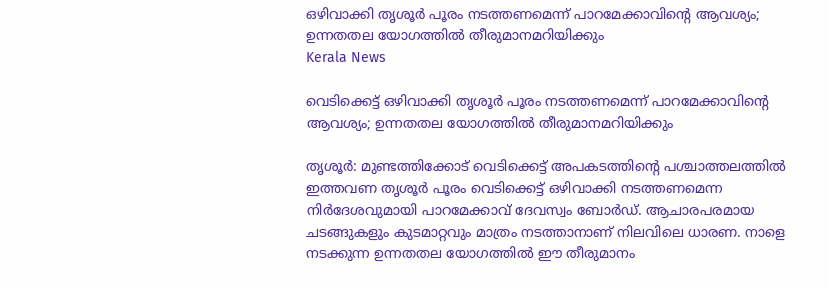ഒഴിവാക്കി തൃശൂർ പൂരം നടത്തണമെന്ന് പാറമേക്കാവിൻ്റെ ആവശ്യം; ഉന്നതതല യോഗത്തിൽ തീരുമാനമറിയിക്കും
Kerala News

വെടിക്കെട്ട് ഒഴിവാക്കി തൃശൂർ പൂരം നടത്തണമെന്ന് പാറമേക്കാവിൻ്റെ ആവശ്യം; ഉന്നതതല യോഗത്തിൽ തീരുമാനമറിയിക്കും

തൃശൂർ: മുണ്ടത്തിക്കോട് വെടിക്കെട്ട് അപകടത്തിന്റെ പശ്ചാത്തലത്തിൽ ഇത്തവണ തൃശൂർ പൂരം വെടിക്കെട്ട് ഒഴിവാക്കി നടത്തണമെന്ന നിർദേശവുമായി പാറമേക്കാവ് ദേവസ്വം ബോർഡ്. ആചാരപരമായ ചടങ്ങുകളും കുടമാറ്റവും മാത്രം നടത്താനാണ് നിലവിലെ ധാരണ. നാളെ നടക്കുന്ന ഉന്നതതല യോഗത്തിൽ ഈ തീരുമാനം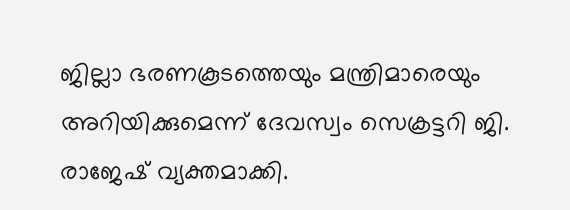ജില്ലാ ഭരണകൂടത്തെയും മന്ത്രിമാരെയും അറിയിക്കുമെന്ന് ദേവസ്വം സെക്രട്ടറി ജി. രാജേഷ് വ്യക്തമാക്കി.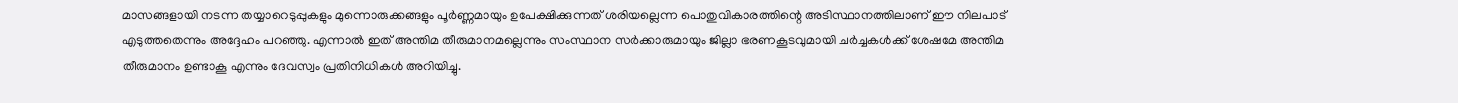മാസങ്ങളായി നടന്ന തയ്യാറെടുപ്പുകളും മുന്നൊരുക്കങ്ങളും പൂർണ്ണമായും ഉപേക്ഷിക്കുന്നത് ശരിയല്ലെന്ന പൊതുവികാരത്തിന്റെ അടിസ്ഥാനത്തിലാണ് ഈ നിലപാട് എടുത്തതെന്നും അദ്ദേഹം പറഞ്ഞു. എന്നാൽ ഇത് അന്തിമ തീരുമാനമല്ലെന്നും സംസ്ഥാന സർക്കാരുമായും ജില്ലാ ഭരണകൂടവുമായി ചർച്ചകൾക്ക് ശേഷമേ അന്തിമ തീരുമാനം ഉണ്ടാകൂ എന്നും ദേവസ്വം പ്രതിനിധികൾ അറിയിച്ചു.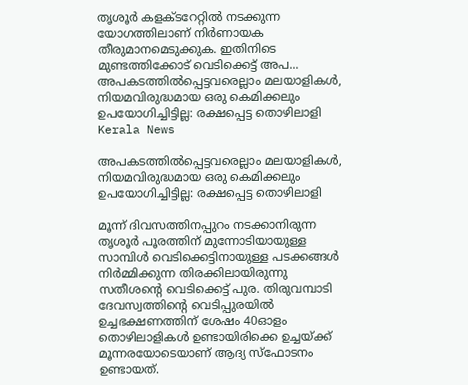തൃശൂർ കളക്ടറേറ്റിൽ നടക്കുന്ന യോഗത്തിലാണ് നിർണായക തീരുമാനമെടുക്കുക. ഇതിനിടെ മുണ്ടത്തിക്കോട് വെടിക്കെട്ട് അപ...
അപകടത്തിൽപ്പെട്ടവരെല്ലാം മലയാളികൾ, നിയമവിരുദ്ധമായ ഒരു കെമിക്കലും ഉപയോഗിച്ചിട്ടില്ല: രക്ഷപ്പെട്ട തൊഴിലാളി
Kerala News

അപകടത്തിൽപ്പെട്ടവരെല്ലാം മലയാളികൾ, നിയമവിരുദ്ധമായ ഒരു കെമിക്കലും ഉപയോഗിച്ചിട്ടില്ല: രക്ഷപ്പെട്ട തൊഴിലാളി

മൂന്ന് ദിവസത്തിനപ്പുറം നടക്കാനിരുന്ന തൃശൂർ പൂരത്തിന് മുന്നോടിയായുള്ള സാമ്പിൾ വെടിക്കെട്ടിനായുള്ള പടക്കങ്ങൾ നിർമ്മിക്കുന്ന തിരക്കിലായിരുന്നു സതീശൻ്റെ വെടിക്കെട്ട് പുര. തിരുവമ്പാടി ദേവസ്വത്തിന്റെ വെടിപ്പുരയിൽ ഉച്ചഭക്ഷണത്തിന് ശേഷം 40ഓളം തൊഴിലാളികൾ ഉണ്ടായിരിക്കെ ഉച്ചയ്ക്ക് മൂന്നരയോടെയാണ് ആദ്യ സ്ഫോടനം ഉണ്ടായത്.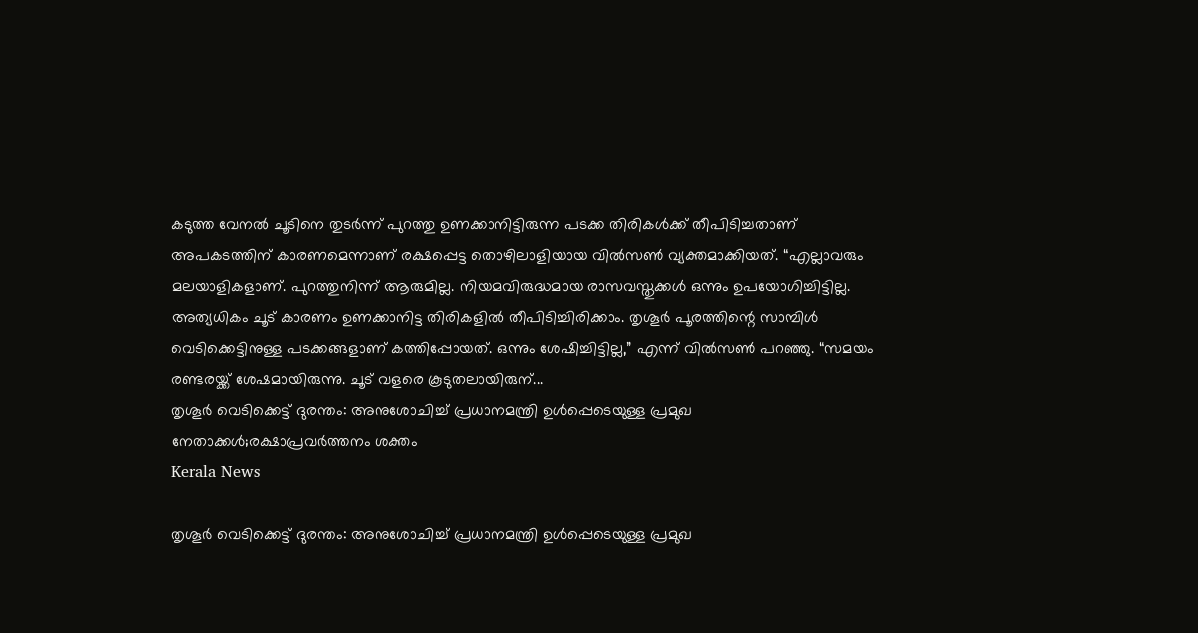കടുത്ത വേനൽ ചൂടിനെ തുടർന്ന് പുറത്തു ഉണക്കാനിട്ടിരുന്ന പടക്ക തിരികൾക്ക് തീപിടിച്ചതാണ് അപകടത്തിന് കാരണമെന്നാണ് രക്ഷപ്പെട്ട തൊഴിലാളിയായ വിൽസൺ വ്യക്തമാക്കിയത്. “എല്ലാവരും മലയാളികളാണ്. പുറത്തുനിന്ന് ആരുമില്ല. നിയമവിരുദ്ധമായ രാസവസ്തുക്കൾ ഒന്നും ഉപയോഗിച്ചിട്ടില്ല. അത്യധികം ചൂട് കാരണം ഉണക്കാനിട്ട തിരികളിൽ തീപിടിച്ചിരിക്കാം. തൃശൂർ പൂരത്തിന്റെ സാമ്പിൾ വെടിക്കെട്ടിനുള്ള പടക്കങ്ങളാണ് കത്തിപ്പോയത്. ഒന്നും ശേഷിച്ചിട്ടില്ല,” എന്ന് വിൽസൺ പറഞ്ഞു. “സമയം രണ്ടരയ്ക്ക് ശേഷമായിരുന്നു. ചൂട് വളരെ കൂടുതലായിരുന്...
തൃശൂർ വെടിക്കെട്ട് ദുരന്തം: അനുശോചിച്ച് പ്രധാനമന്ത്രി ഉൾപ്പെടെയുള്ള പ്രമുഖ നേതാക്കൾ;രക്ഷാപ്രവർത്തനം ശക്തം
Kerala News

തൃശൂർ വെടിക്കെട്ട് ദുരന്തം: അനുശോചിച്ച് പ്രധാനമന്ത്രി ഉൾപ്പെടെയുള്ള പ്രമുഖ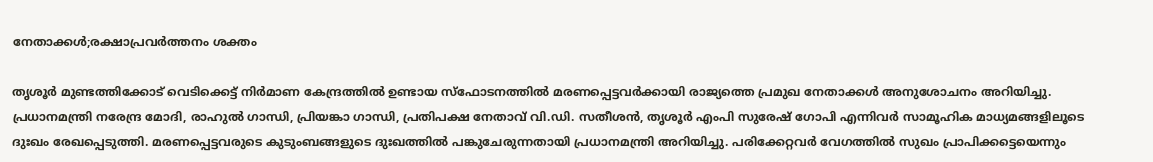നേതാക്കൾ;രക്ഷാപ്രവർത്തനം ശക്തം

തൃശൂർ മുണ്ടത്തിക്കോട് വെടിക്കെട്ട് നിർമാണ കേന്ദ്രത്തിൽ ഉണ്ടായ സ്ഫോടനത്തിൽ മരണപ്പെട്ടവർക്കായി രാജ്യത്തെ പ്രമുഖ നേതാക്കൾ അനുശോചനം അറിയിച്ചു. പ്രധാനമന്ത്രി നരേന്ദ്ര മോദി, രാഹുൽ ഗാന്ധി, പ്രിയങ്കാ ഗാന്ധി, പ്രതിപക്ഷ നേതാവ് വി.ഡി. സതീശൻ, തൃശൂർ എംപി സുരേഷ് ഗോപി എന്നിവർ സാമൂഹിക മാധ്യമങ്ങളിലൂടെ ദുഃഖം രേഖപ്പെടുത്തി. മരണപ്പെട്ടവരുടെ കുടുംബങ്ങളുടെ ദുഃഖത്തിൽ പങ്കുചേരുന്നതായി പ്രധാനമന്ത്രി അറിയിച്ചു. പരിക്കേറ്റവർ വേഗത്തിൽ സുഖം പ്രാപിക്കട്ടെയെന്നും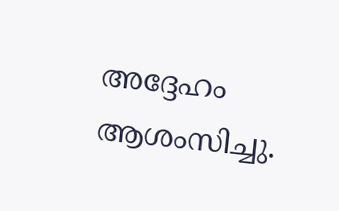അദ്ദേഹം ആശംസിച്ചു.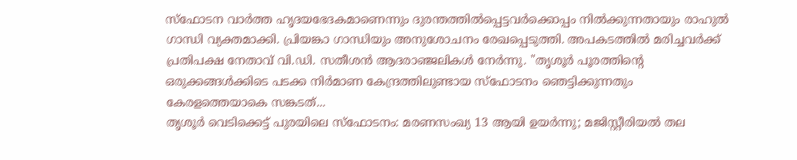സ്ഫോടന വാർത്ത ഹൃദയഭേദകമാണെന്നും ദുരന്തത്തിൽപ്പെട്ടവർക്കൊപ്പം നിൽക്കുന്നതായും രാഹുൽ ഗാന്ധി വ്യക്തമാക്കി. പ്രിയങ്കാ ഗാന്ധിയും അനുശോചനം രേഖപ്പെടുത്തി. അപകടത്തിൽ മരിച്ചവർക്ക് പ്രതിപക്ഷ നേതാവ് വി.ഡി. സതീശൻ ആദരാഞ്ജലികൾ നേർന്നു. "തൃശൂര്‍ പൂരത്തിൻ്റെ ഒരുക്കങ്ങള്‍ക്കിടെ പടക്ക നിര്‍മാണ കേന്ദ്രത്തിലുണ്ടായ സ്‌ഫോടനം ഞെട്ടിക്കുന്നതും കേരളത്തെയാകെ സങ്കടത്...
തൃശൂർ വെടിക്കെട്ട് പുരയിലെ സ്‌ഫോടനം: മരണസംഖ്യ 13 ആയി ഉയർന്നു; മജിസ്റ്റീരിയൽ തല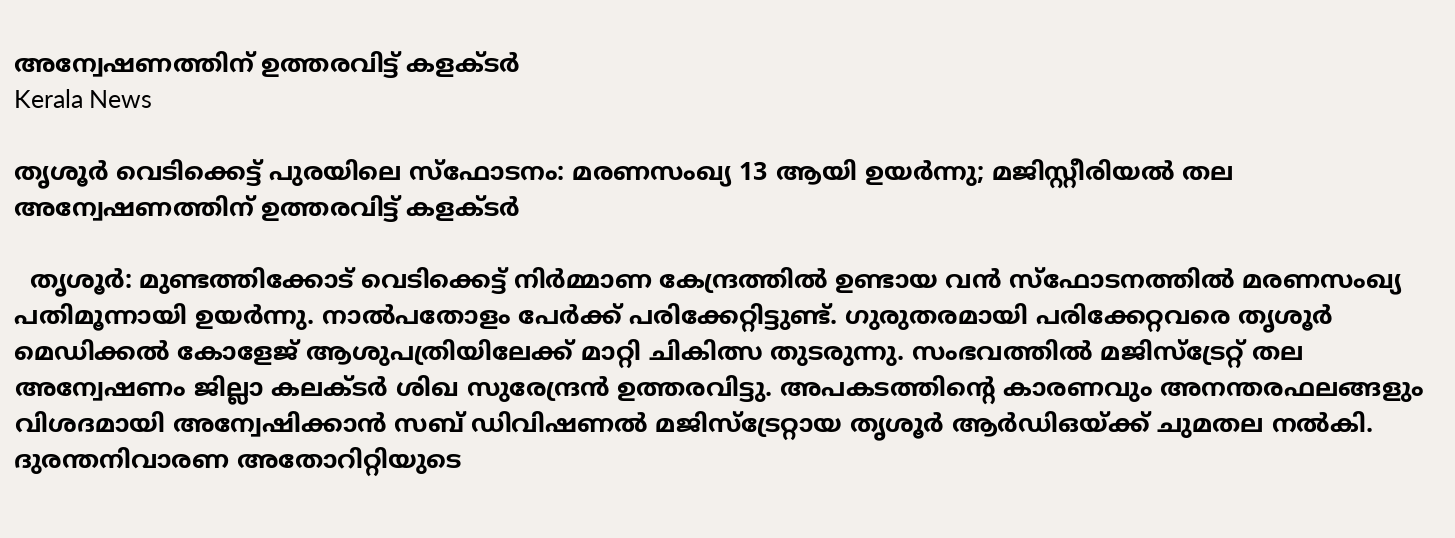അന്വേഷണത്തിന് ഉത്തരവിട്ട് കളക്ടർ
Kerala News

തൃശൂർ വെടിക്കെട്ട് പുരയിലെ സ്‌ഫോടനം: മരണസംഖ്യ 13 ആയി ഉയർന്നു; മജിസ്റ്റീരിയൽ തല അന്വേഷണത്തിന് ഉത്തരവിട്ട് കളക്ടർ

  തൃശൂർ: മുണ്ടത്തിക്കോട് വെടിക്കെട്ട് നിർമ്മാണ കേന്ദ്രത്തിൽ ഉണ്ടായ വൻ സ്‌ഫോടനത്തിൽ മരണസംഖ്യ പതിമൂന്നായി ഉയർന്നു. നാല്‍പതോളം പേർക്ക് പരിക്കേറ്റിട്ടുണ്ട്. ഗുരുതരമായി പരിക്കേറ്റവരെ തൃശൂർ മെഡിക്കൽ കോളേജ് ആശുപത്രിയിലേക്ക് മാറ്റി ചികിത്സ തുടരുന്നു. സംഭവത്തിൽ മജിസ്‌ട്രേറ്റ് തല അന്വേഷണം ജില്ലാ കലക്ടർ ശിഖ സുരേന്ദ്രൻ ഉത്തരവിട്ടു. അപകടത്തിന്റെ കാരണവും അനന്തരഫലങ്ങളും വിശദമായി അന്വേഷിക്കാൻ സബ് ഡിവിഷണൽ മജിസ്‌ട്രേറ്റായ തൃശൂർ ആർഡിഒയ്ക്ക് ചുമതല നൽകി. ദുരന്തനിവാരണ അതോറിറ്റിയുടെ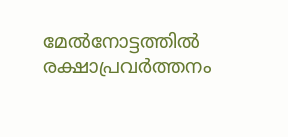മേൽനോട്ടത്തിൽ രക്ഷാപ്രവർത്തനം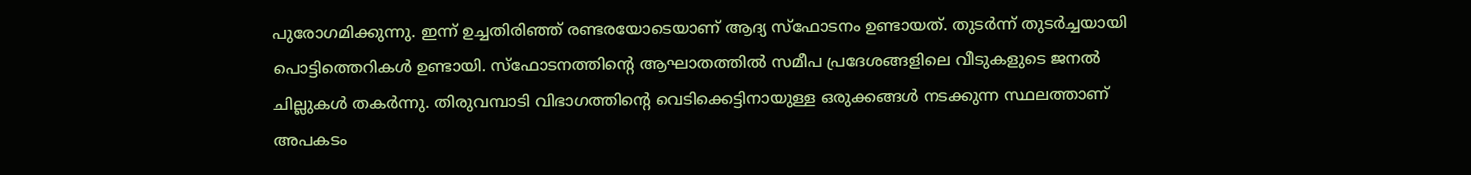പുരോഗമിക്കുന്നു. ഇന്ന് ഉച്ചതിരിഞ്ഞ് രണ്ടരയോടെയാണ് ആദ്യ സ്‌ഫോടനം ഉണ്ടായത്. തുടർന്ന് തുടർച്ചയായി പൊട്ടിത്തെറികൾ ഉണ്ടായി. സ്‌ഫോടനത്തിന്റെ ആഘാതത്തിൽ സമീപ പ്രദേശങ്ങളിലെ വീടുകളുടെ ജനൽ ചില്ലുകൾ തകർന്നു. തിരുവമ്പാടി വിഭാഗത്തിന്റെ വെടിക്കെട്ടിനായുള്ള ഒരുക്കങ്ങൾ നടക്കുന്ന സ്ഥലത്താണ് അപകടം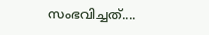സംഭവിച്ചത്....